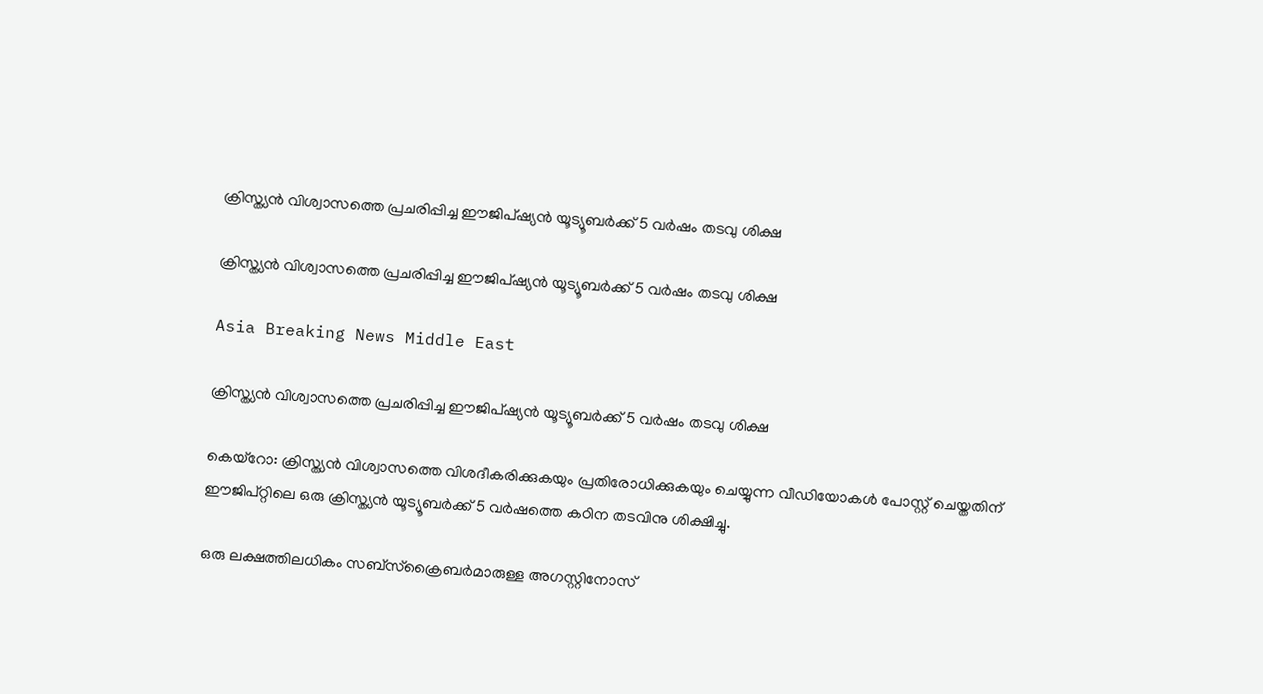ക്രിസ്ത്യന്‍ വിശ്വാസത്തെ പ്രചരിപ്പിച്ച ഈജിപ്ഷ്യന്‍ യൂട്യൂബര്‍ക്ക് 5 വര്‍ഷം തടവു ശിക്ഷ

ക്രിസ്ത്യന്‍ വിശ്വാസത്തെ പ്രചരിപ്പിച്ച ഈജിപ്ഷ്യന്‍ യൂട്യൂബര്‍ക്ക് 5 വര്‍ഷം തടവു ശിക്ഷ

Asia Breaking News Middle East

ക്രിസ്ത്യന്‍ വിശ്വാസത്തെ പ്രചരിപ്പിച്ച ഈജിപ്ഷ്യന്‍ യൂട്യൂബര്‍ക്ക് 5 വര്‍ഷം തടവു ശിക്ഷ

കെയ്റോ: ക്രിസ്ത്യന്‍ വിശ്വാസത്തെ വിശദീകരിക്കുകയും പ്രതിരോധിക്കുകയും ചെയ്യുന്ന വീഡിയോകള്‍ പോസ്റ്റ് ചെയ്തതിന് ഈജിപ്റ്റിലെ ഒരു ക്രിസ്ത്യന്‍ യൂട്യൂബര്‍ക്ക് 5 വര്‍ഷത്തെ കഠിന തടവിനു ശിക്ഷിച്ചു.

ഒരു ലക്ഷത്തിലധികം സബ്സ്ക്രൈബര്‍മാരുള്ള അഗസ്റ്റിനോസ്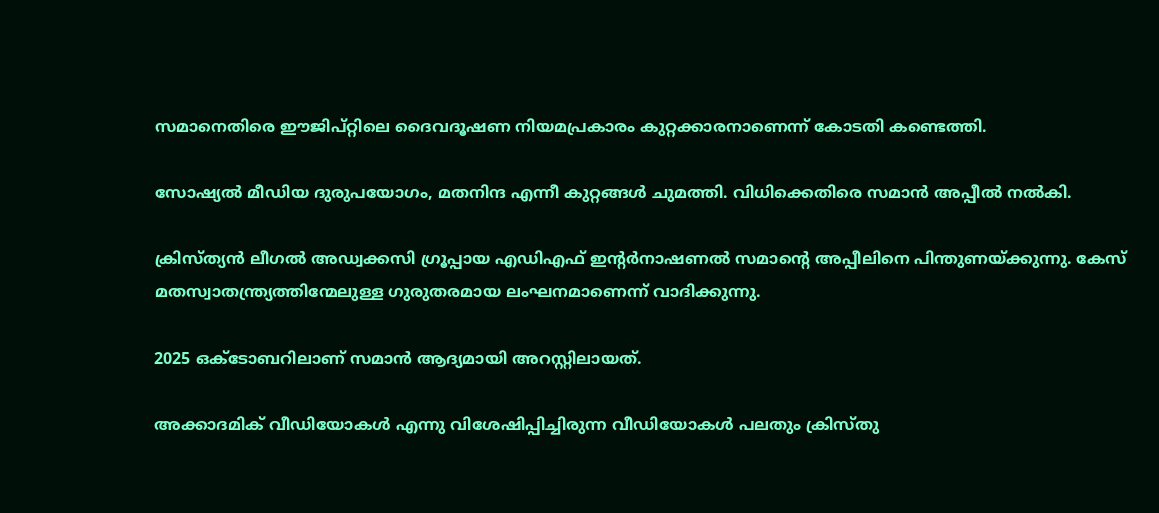സമാനെതിരെ ഈജിപ്റ്റിലെ ദൈവദൂഷണ നിയമപ്രകാരം കുറ്റക്കാരനാണെന്ന് കോടതി കണ്ടെത്തി.

സോഷ്യല്‍ മീഡിയ ദുരുപയോഗം, മതനിന്ദ എന്നീ കുറ്റങ്ങള്‍ ചുമത്തി. വിധിക്കെതിരെ സമാന്‍ അപ്പീല്‍ നല്‍കി.

ക്രിസ്ത്യന്‍ ലീഗല്‍ അഡ്വക്കസി ഗ്രൂപ്പായ എഡിഎഫ് ഇന്റര്‍നാഷണല്‍ സമാന്റെ അപ്പീലിനെ പിന്തുണയ്ക്കുന്നു. കേസ് മതസ്വാതന്ത്ര്യത്തിന്മേലുള്ള ഗുരുതരമായ ലംഘനമാണെന്ന് വാദിക്കുന്നു.

2025 ഒക്ടോബറിലാണ് സമാന്‍ ആദ്യമായി അറസ്റ്റിലായത്.

അക്കാദമിക് വീഡിയോകള്‍ എന്നു വിശേഷിപ്പിച്ചിരുന്ന വീഡിയോകള്‍ പലതും ക്രിസ്തു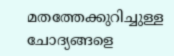മതത്തേക്കുറിച്ചുള്ള ചോദ്യങ്ങളെ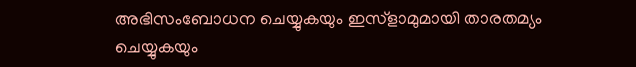അഭിസംബോധന ചെയ്യുകയും ഇസ്ളാമുമായി താരതമ്യം ചെയ്യുകയും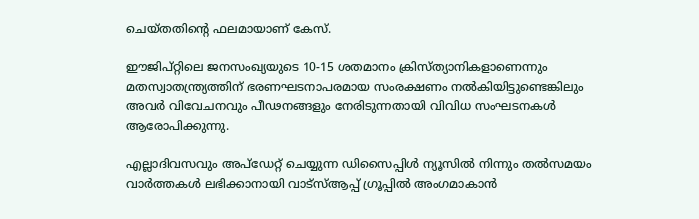ചെയ്തതിന്റെ ഫലമായാണ് കേസ്.

ഈജിപ്റ്റിലെ ജനസംഖ്യയുടെ 10-15 ശതമാനം ക്രിസ്ത്യാനികളാണെന്നും മതസ്വാതന്ത്ര്യത്തിന് ഭരണഘടനാപരമായ സംരക്ഷണം നല്‍കിയിട്ടുണ്ടെങ്കിലും അവര്‍ വിവേചനവും പീഢനങ്ങളും നേരിടുന്നതായി വിവിധ സംഘടനകള്‍ ആരോപിക്കുന്നു.

എല്ലാദിവസവും അപ്ഡേറ്റ് ചെയ്യുന്ന ഡിസൈപ്പിൾ ന്യൂസിൽ നിന്നും തൽസമയം വാർത്തകൾ ലഭിക്കാനായി വാട്സ്ആപ്പ് ഗ്രൂപ്പിൽ അംഗമാകാൻ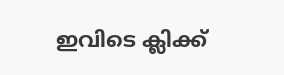ഇവിടെ ക്ലിക്ക്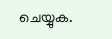ചെയ്യുക.